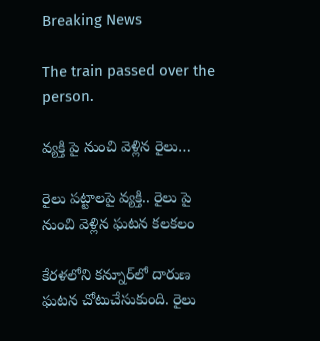Breaking News

The train passed over the person.

వ్యక్తి పై నుంచి వెళ్లిన రైలు…

రైలు పట్టాలపై వ్యక్తి.. రైలు పై నుంచి వెళ్లిన ఘటన కలకలం

కేరళలోని కన్నూర్‌లో దారుణ ఘటన చోటుచేసుకుంది. రైలు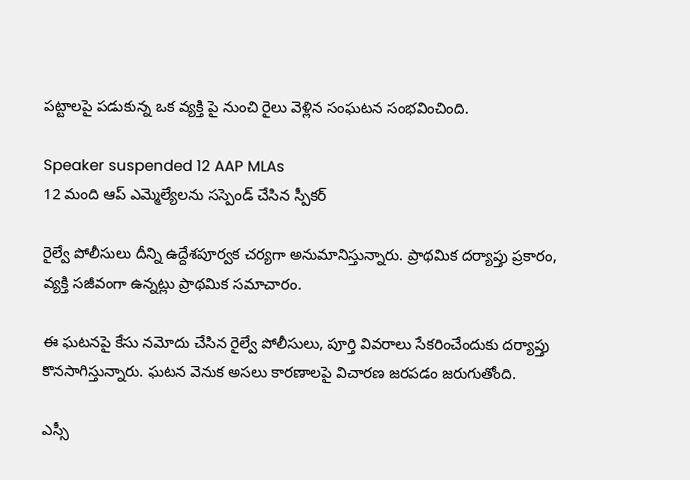పట్టాలపై పడుకున్న ఒక వ్యక్తి పై నుంచి రైలు వెళ్లిన సంఘటన సంభవించింది.

Speaker suspended 12 AAP MLAs
12 మంది ఆప్‌ ఎమ్మెల్యేలను సస్పెండ్ చేసిన స్పీకర్

రైల్వే పోలీసులు దీన్ని ఉద్దేశపూర్వక చర్యగా అనుమానిస్తున్నారు. ప్రాథమిక దర్యాప్తు ప్రకారం, వ్యక్తి సజీవంగా ఉన్నట్లు ప్రాథమిక సమాచారం.

ఈ ఘటనపై కేసు నమోదు చేసిన రైల్వే పోలీసులు, పూర్తి వివరాలు సేకరించేందుకు దర్యాప్తు కొనసాగిస్తున్నారు. ఘటన వెనుక అసలు కారణాలపై విచారణ జరపడం జరుగుతోంది.

ఎస్సీ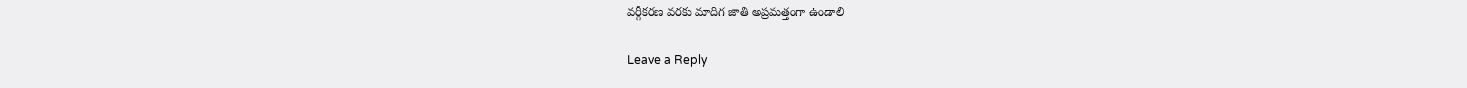వర్గీకరణ వరకు మాదిగ జాతి అప్రమత్తంగా ఉండాలి

Leave a Reply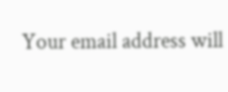Your email address will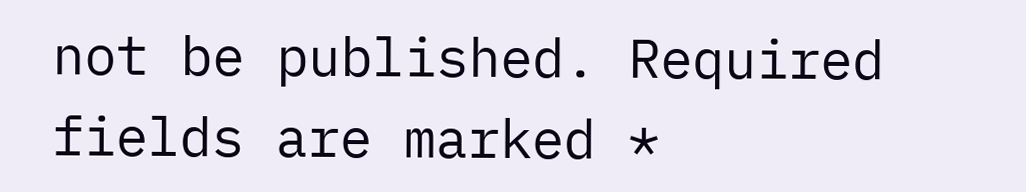not be published. Required fields are marked *